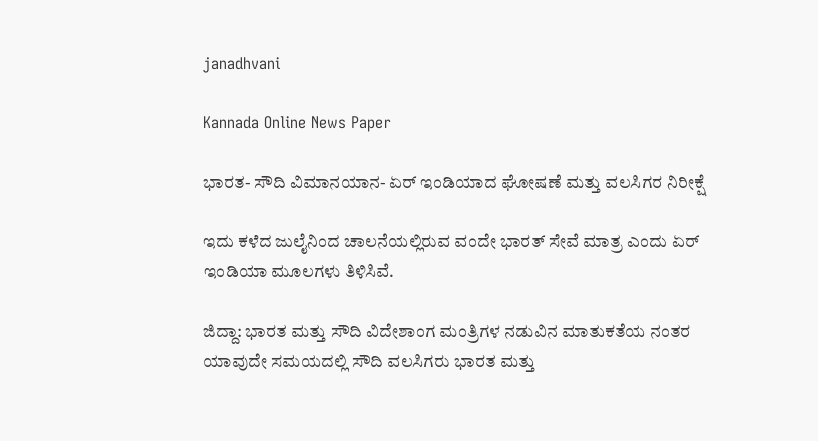janadhvani

Kannada Online News Paper

ಭಾರತ- ಸೌದಿ ವಿಮಾನಯಾನ- ಏರ್ ಇಂಡಿಯಾದ ಘೋಷಣೆ ಮತ್ತು ವಲಸಿಗರ ನಿರೀಕ್ಷೆ

ಇದು ಕಳೆದ ಜುಲೈನಿಂದ ಚಾಲನೆಯಲ್ಲಿರುವ ವಂದೇ ಭಾರತ್ ಸೇವೆ ಮಾತ್ರ ಎಂದು ಏರ್ ಇಂಡಿಯಾ ಮೂಲಗಳು ತಿಳಿಸಿವೆ.

ಜಿದ್ದಾ: ಭಾರತ ಮತ್ತು ಸೌದಿ ವಿದೇಶಾಂಗ ಮಂತ್ರಿಗಳ ನಡುವಿನ ಮಾತುಕತೆಯ ನಂತರ ಯಾವುದೇ ಸಮಯದಲ್ಲಿ ಸೌದಿ ವಲಸಿಗರು ಭಾರತ ಮತ್ತು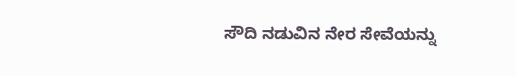ಸೌದಿ ನಡುವಿನ ನೇರ ಸೇವೆಯನ್ನು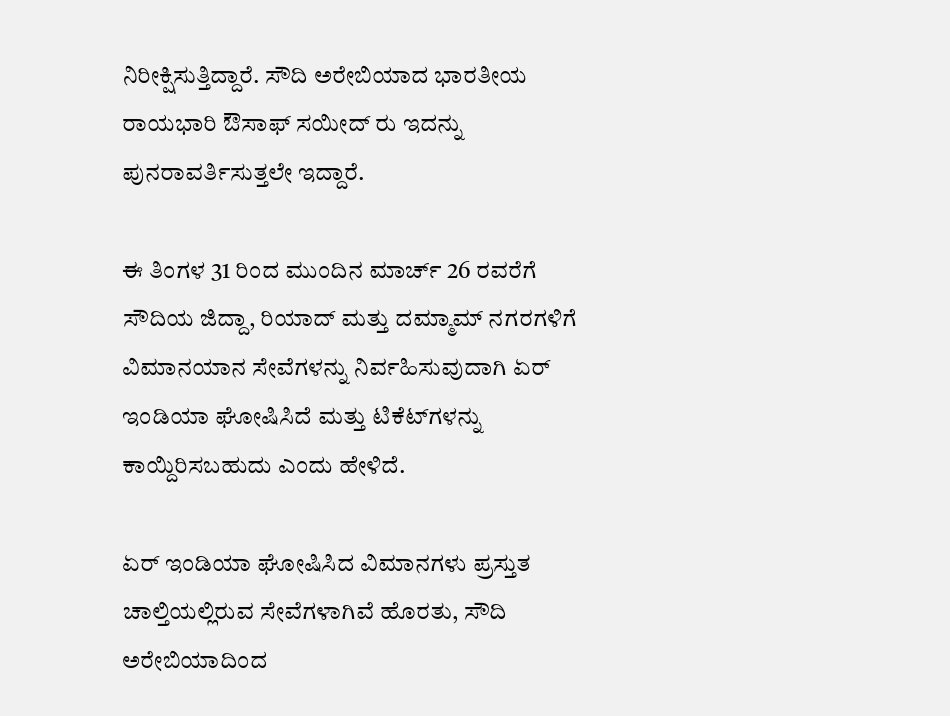ನಿರೀಕ್ಷಿಸುತ್ತಿದ್ದಾರೆ. ಸೌದಿ ಅರೇಬಿಯಾದ ಭಾರತೀಯ ರಾಯಭಾರಿ ಔಸಾಫ್ ಸಯೀದ್ ರು ಇದನ್ನು ಪುನರಾವರ್ತಿಸುತ್ತಲೇ ಇದ್ದಾರೆ.

ಈ ತಿಂಗಳ 31 ರಿಂದ ಮುಂದಿನ ಮಾರ್ಚ್ 26 ರವರೆಗೆ ಸೌದಿಯ ಜಿದ್ದಾ, ರಿಯಾದ್ ಮತ್ತು ದಮ್ಮಾಮ್‌ ನಗರಗಳಿಗೆ ವಿಮಾನಯಾನ ಸೇವೆಗಳನ್ನು ನಿರ್ವಹಿಸುವುದಾಗಿ ಏರ್ ಇಂಡಿಯಾ ಘೋಷಿಸಿದೆ ಮತ್ತು ಟಿಕೆಟ್‌ಗಳನ್ನು ಕಾಯ್ದಿರಿಸಬಹುದು ಎಂದು ಹೇಳಿದೆ.

ಏರ್ ಇಂಡಿಯಾ ಘೋಷಿಸಿದ ವಿಮಾನಗಳು ಪ್ರಸ್ತುತ ಚಾಲ್ತಿಯಲ್ಲಿರುವ ಸೇವೆಗಳಾಗಿವೆ ಹೊರತು, ಸೌದಿ ಅರೇಬಿಯಾದಿಂದ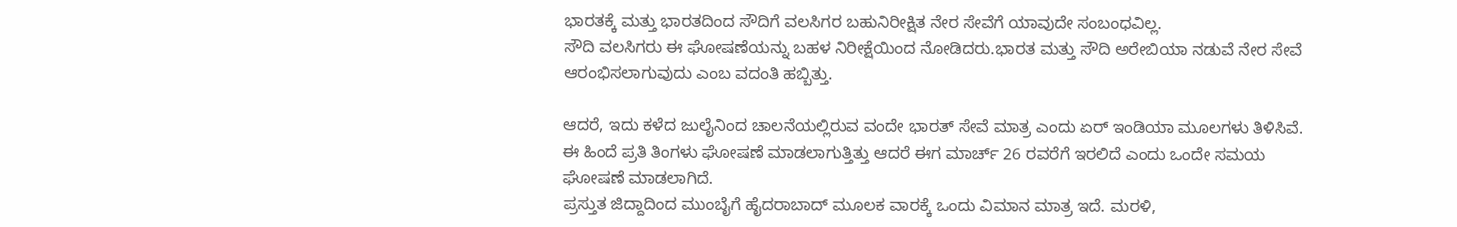ಭಾರತಕ್ಕೆ ಮತ್ತು ಭಾರತದಿಂದ ಸೌದಿಗೆ ವಲಸಿಗರ ಬಹುನಿರೀಕ್ಷಿತ ನೇರ ಸೇವೆಗೆ ಯಾವುದೇ ಸಂಬಂಧವಿಲ್ಲ.
ಸೌದಿ ವಲಸಿಗರು ಈ ಘೋಷಣೆಯನ್ನು ಬಹಳ ನಿರೀಕ್ಷೆಯಿಂದ ನೋಡಿದರು.ಭಾರತ ಮತ್ತು ಸೌದಿ ಅರೇಬಿಯಾ ನಡುವೆ ನೇರ ಸೇವೆ ಆರಂಭಿಸಲಾಗುವುದು ಎಂಬ ವದಂತಿ ಹಬ್ಬಿತ್ತು.

ಆದರೆ, ಇದು ಕಳೆದ ಜುಲೈನಿಂದ ಚಾಲನೆಯಲ್ಲಿರುವ ವಂದೇ ಭಾರತ್ ಸೇವೆ ಮಾತ್ರ ಎಂದು ಏರ್ ಇಂಡಿಯಾ ಮೂಲಗಳು ತಿಳಿಸಿವೆ. ಈ ಹಿಂದೆ ಪ್ರತಿ ತಿಂಗಳು ಘೋಷಣೆ ಮಾಡಲಾಗುತ್ತಿತ್ತು ಆದರೆ ಈಗ ಮಾರ್ಚ್ 26 ರವರೆಗೆ ಇರಲಿದೆ ಎಂದು ಒಂದೇ ಸಮಯ ಘೋಷಣೆ ಮಾಡಲಾಗಿದೆ.
ಪ್ರಸ್ತುತ ಜಿದ್ದಾದಿಂದ ಮುಂಬೈಗೆ ಹೈದರಾಬಾದ್ ಮೂಲಕ ವಾರಕ್ಕೆ ಒಂದು ವಿಮಾನ ಮಾತ್ರ ಇದೆ. ಮರಳಿ,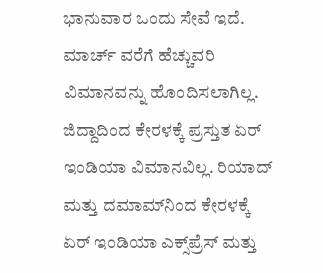ಭಾನುವಾರ ಒಂದು ಸೇವೆ ಇದೆ. ಮಾರ್ಚ್ ವರೆಗೆ ಹೆಚ್ಚುವರಿ ವಿಮಾನವನ್ನು ಹೊಂದಿಸಲಾಗಿಲ್ಲ. ಜಿದ್ದಾದಿಂದ ಕೇರಳಕ್ಕೆ ಪ್ರಸ್ತುತ ಏರ್ ಇಂಡಿಯಾ ವಿಮಾನವಿಲ್ಲ. ರಿಯಾದ್ ಮತ್ತು ದಮಾಮ್‌ನಿಂದ ಕೇರಳಕ್ಕೆ ಏರ್ ಇಂಡಿಯಾ ಎಕ್ಸ್‌ಪ್ರೆಸ್ ಮತ್ತು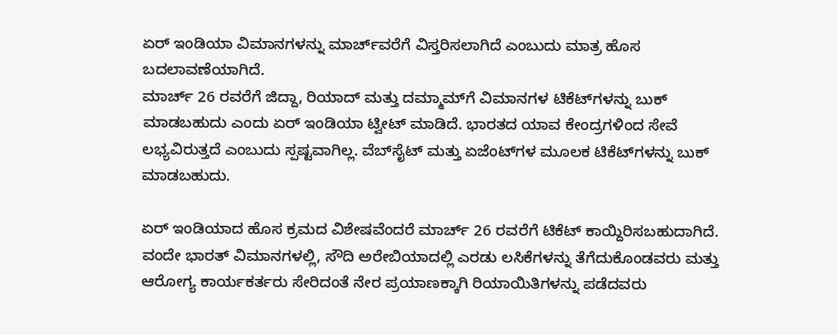ಏರ್ ಇಂಡಿಯಾ ವಿಮಾನಗಳನ್ನು ಮಾರ್ಚ್‌ವರೆಗೆ ವಿಸ್ತರಿಸಲಾಗಿದೆ ಎಂಬುದು ಮಾತ್ರ ಹೊಸ ಬದಲಾವಣೆಯಾಗಿದೆ.
ಮಾರ್ಚ್ 26 ರವರೆಗೆ ಜಿದ್ದಾ, ರಿಯಾದ್ ಮತ್ತು ದಮ್ಮಾಮ್‌ಗೆ ವಿಮಾನಗಳ ಟಿಕೆಟ್‌ಗಳನ್ನು ಬುಕ್ ಮಾಡಬಹುದು ಎಂದು ಏರ್ ಇಂಡಿಯಾ ಟ್ವೀಟ್ ಮಾಡಿದೆ. ಭಾರತದ ಯಾವ ಕೇಂದ್ರಗಳಿಂದ ಸೇವೆ ಲಭ್ಯವಿರುತ್ತದೆ ಎಂಬುದು ಸ್ಪಷ್ಟವಾಗಿಲ್ಲ. ವೆಬ್‌ಸೈಟ್ ಮತ್ತು ಏಜೆಂಟ್‌ಗಳ ಮೂಲಕ ಟಿಕೆಟ್‌ಗಳನ್ನು ಬುಕ್ ಮಾಡಬಹುದು.

ಏರ್ ಇಂಡಿಯಾದ ಹೊಸ ಕ್ರಮದ ವಿಶೇಷವೆಂದರೆ ಮಾರ್ಚ್ 26 ರವರೆಗೆ ಟಿಕೆಟ್ ಕಾಯ್ದಿರಿಸಬಹುದಾಗಿದೆ. ವಂದೇ ಭಾರತ್ ವಿಮಾನಗಳಲ್ಲಿ, ಸೌದಿ ಅರೇಬಿಯಾದಲ್ಲಿ ಎರಡು ಲಸಿಕೆಗಳನ್ನು ತೆಗೆದುಕೊಂಡವರು ಮತ್ತು ಆರೋಗ್ಯ ಕಾರ್ಯಕರ್ತರು ಸೇರಿದಂತೆ ನೇರ ಪ್ರಯಾಣಕ್ಕಾಗಿ ರಿಯಾಯಿತಿಗಳನ್ನು ಪಡೆದವರು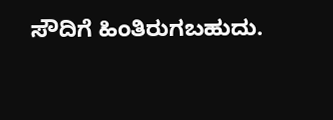ಸೌದಿಗೆ ಹಿಂತಿರುಗಬಹುದು.